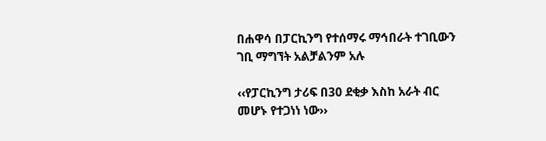በሐዋሳ በፓርኪንግ የተሰማሩ ማኅበራት ተገቢውን ገቢ ማግኘት አልቻልንም አሉ

‹‹የፓርኪንግ ታሪፍ በ30 ደቂቃ እስከ አራት ብር መሆኑ የተጋነነ ነው››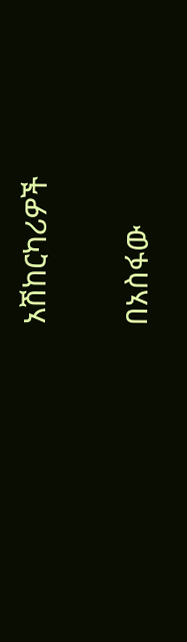አሽከርካሪዎች

በአስፋው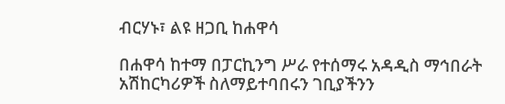ብርሃኑ፣ ልዩ ዘጋቢ ከሐዋሳ

በሐዋሳ ከተማ በፓርኪንግ ሥራ የተሰማሩ አዳዲስ ማኅበራት አሽከርካሪዎች ስለማይተባበሩን ገቢያችንን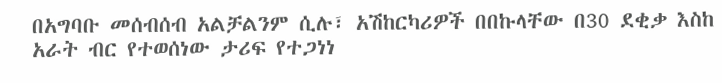በአግባቡ መሰብሰብ አልቻልንም ሲሉ፣ አሽከርካሪዎች በበኩላቸው በ30 ደቂቃ እስከ አራት ብር የተወሰነው ታሪፍ የተጋነነ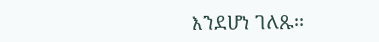እንደሆነ ገለጹ፡፡